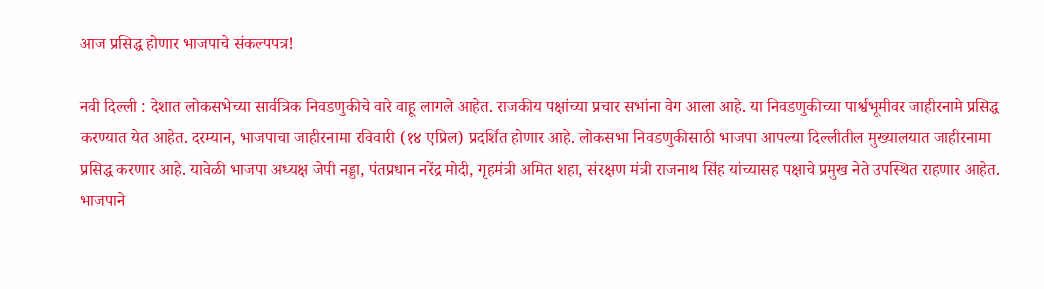आज प्रसिद्ध होणार भाजपाचे संकल्पपत्र!

नवी दिल्ली : देशात लोकसभेच्या सार्वत्रिक निवडणुकीचे वारे वाहू लागले आहेत. राजकीय पक्षांच्या प्रचार सभांना वेग आला आहे. या निवडणुकीच्या पार्श्वभूमीवर जाहीरनामे प्रसिद्ध करण्यात येत आहेत. दरम्यान, भाजपाचा जाहीरनामा रविवारी (१४ एप्रिल) प्रदर्शित होणार आहे. लोकसभा निवडणुकीसाठी भाजपा आपल्या दिल्लीतील मुख्यालयात जाहीरनामा प्रसिद्ध करणार आहे. यावेळी भाजपा अध्यक्ष जेपी नड्डा, पंतप्रधान नरेंद्र मोदी, गृहमंत्री अमित शहा, संरक्षण मंत्री राजनाथ सिंह यांच्यासह पक्षाचे प्रमुख नेते उपस्थित राहणार आहेत. भाजपाने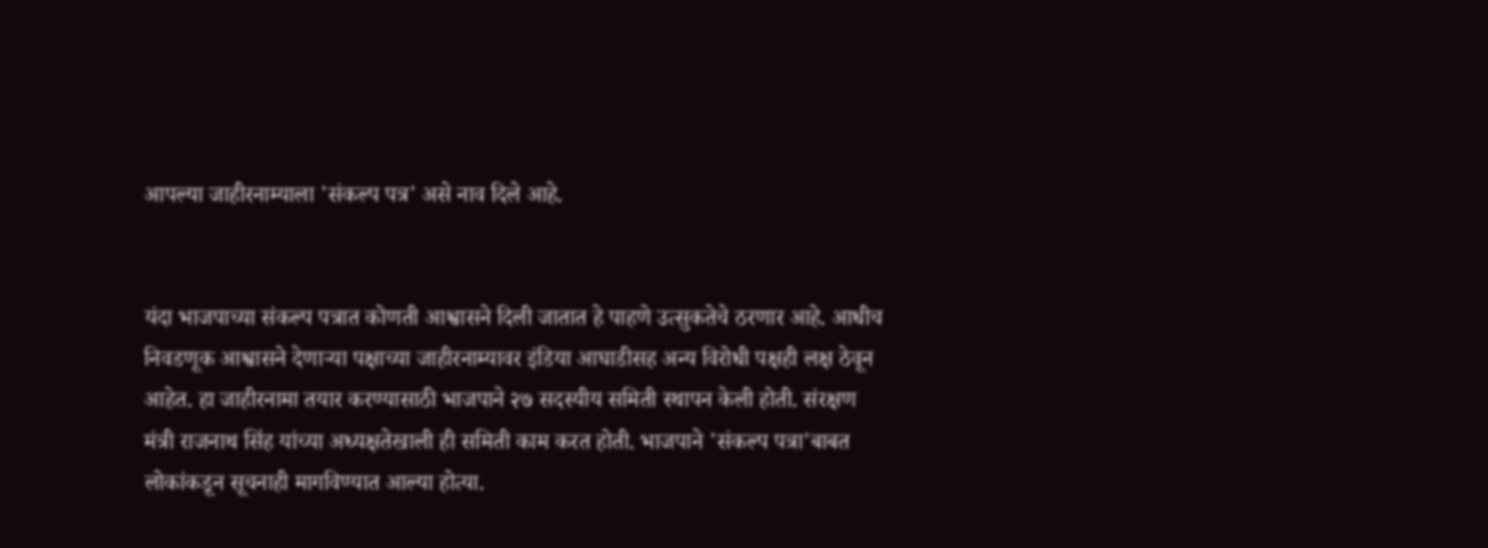आपल्या जाहीरनाम्याला 'संकल्प पत्र' असे नाव दिले आहे.


यंदा भाजपाच्या संकल्प पत्रात कोणती आश्वासने दिली जातात हे पाहणे उत्सुकतेचे ठरणार आहे. आधीच निवडणूक आश्वासने देणाऱ्या पक्षाच्या जाहीरनाम्यावर इंडिया आघाडीसह अन्य विरोधी पक्षही लक्ष ठेवून आहेत. हा जाहीरनामा तयार करण्यासाठी भाजपाने २७ सदस्यीय समिती स्थापन केली होती. संरक्षण मंत्री राजनाथ सिंह यांच्या अध्यक्षतेखाली ही समिती काम करत होती. भाजपाने 'संकल्प पत्रा'बाबत लोकांकडून सूचनाही मागविण्यात आल्या होत्या.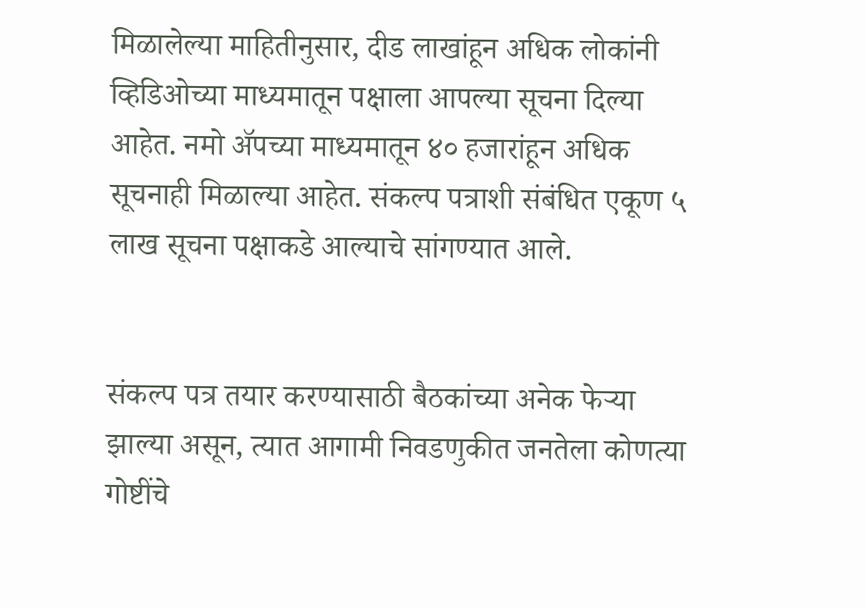मिळालेल्या माहितीनुसार, दीड लाखांहून अधिक लोकांनी व्हिडिओच्या माध्यमातून पक्षाला आपल्या सूचना दिल्या आहेत. नमो ॲपच्या माध्यमातून ४० हजारांहून अधिक सूचनाही मिळाल्या आहेत. संकल्प पत्राशी संबंधित एकूण ५ लाख सूचना पक्षाकडे आल्याचे सांगण्यात आले.


संकल्प पत्र तयार करण्यासाठी बैठकांच्या अनेक फेऱ्या झाल्या असून, त्यात आगामी निवडणुकीत जनतेला कोणत्या गोष्टींचे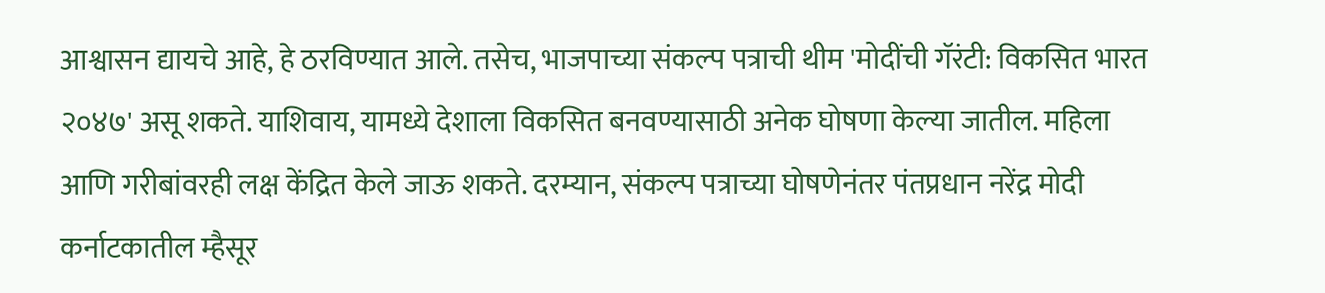आश्वासन द्यायचे आहे, हे ठरविण्यात आले. तसेच, भाजपाच्या संकल्प पत्राची थीम 'मोदींची गॅरंटी: विकसित भारत २०४७' असू शकते. याशिवाय, यामध्ये देशाला विकसित बनवण्यासाठी अनेक घोषणा केल्या जातील. महिला आणि गरीबांवरही लक्ष केंद्रित केले जाऊ शकते. दरम्यान, संकल्प पत्राच्या घोषणेनंतर पंतप्रधान नरेंद्र मोदी कर्नाटकातील म्हैसूर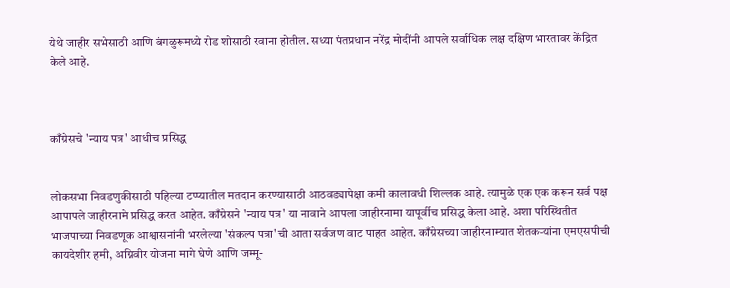येथे जाहीर सभेसाठी आणि बंगळुरूमध्ये रोड शोसाठी रवाना होतील. सध्या पंतप्रधान नरेंद्र मोदींनी आपले सर्वाधिक लक्ष दक्षिण भारतावर केंद्रित केले आहे.



काँग्रेसचे 'न्याय पत्र' आधीच प्रसिद्ध


लोकसभा निवडणुकीसाठी पहिल्या टप्प्यातील मतदान करण्यासाठी आठवड्यापेक्षा कमी कालावधी शिल्लक आहे. त्यामुळे एक एक करून सर्व पक्ष आपापले जाहीरनामे प्रसिद्ध करत आहेत. काँग्रेसने 'न्याय पत्र' या नावाने आपला जाहीरनामा यापूर्वीच प्रसिद्ध केला आहे. अशा परिस्थितीत भाजपाच्या निवडणूक आश्वासनांनी भरलेल्या 'संकल्प पत्रा'ची आता सर्वजण वाट पाहत आहेत. काँग्रेसच्या जाहीरनाम्यात शेतकऱ्यांना एमएसपीची कायदेशीर हमी, अग्निवीर योजना मागे घेणे आणि जम्मू-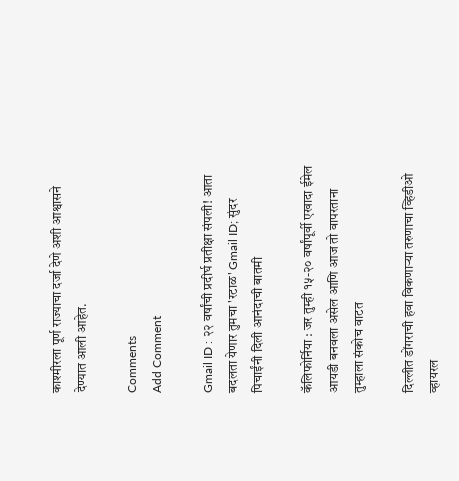काश्मीरला पूर्ण राज्याचा दर्जा देणे अशी आश्वासने देण्यात आली आहेत.

Comments
Add Comment

Gmail ID : २२ वर्षांची प्रदीर्घ प्रतीक्षा संपली! आता बदलता येणार तुमचा 'रटाळ' Gmail ID; सुंदर पिचाईंनी दिली आनंदाची बातमी

कॅलिफोर्निया : जर तुम्ही १५-२० वर्षांपूर्वी एखादा ईमेल आयडी बनवला असेल आणि आज तो वापरताना तुम्हाला संकोच वाटत

दिल्लीत डोंगराची हवा विकणाऱ्या तरुणाचा व्हिडीओ व्हायरल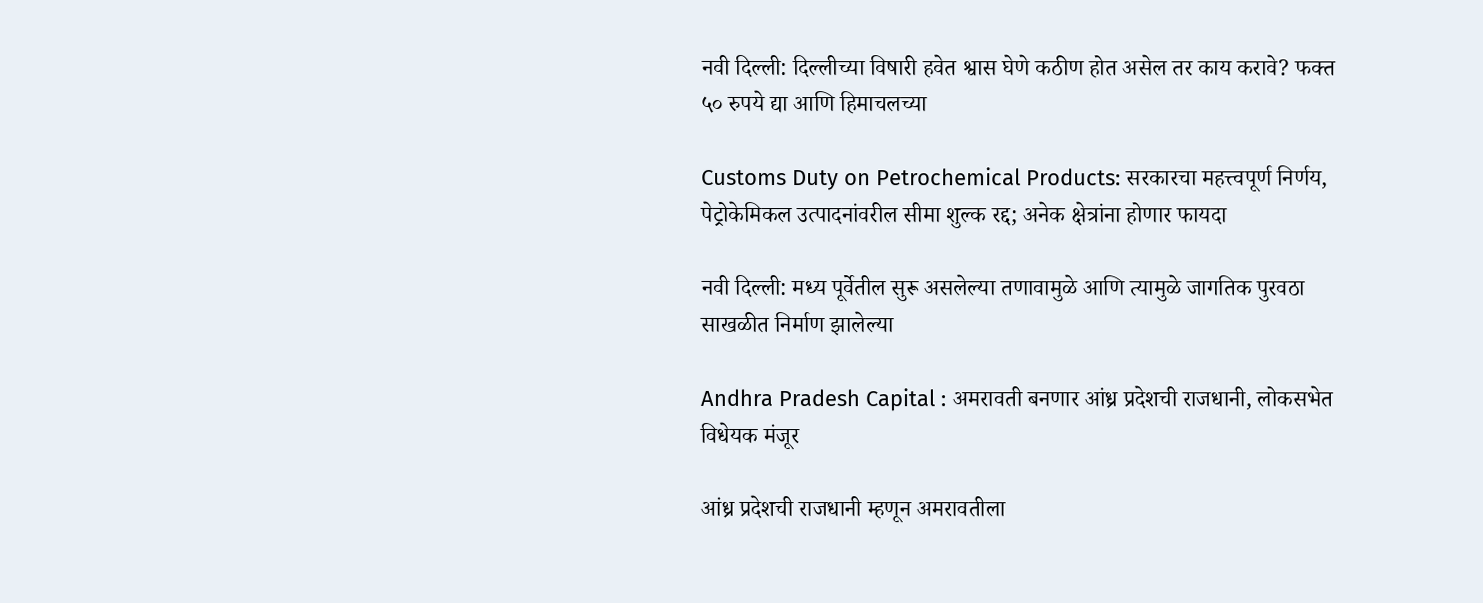नवी दिल्ली: दिल्लीच्या विषारी हवेत श्वास घेणे कठीण होत असेल तर काय करावे? फक्त ५० रुपये द्या आणि हिमाचलच्या

Customs Duty on Petrochemical Products: सरकारचा महत्त्वपूर्ण निर्णय, पेट्रोकेमिकल उत्पादनांवरील सीमा शुल्क रद्द; अनेक क्षेत्रांना होणार फायदा

नवी दिल्ली: मध्य पूर्वेतील सुरू असलेल्या तणावामुळे आणि त्यामुळे जागतिक पुरवठा साखळीत निर्माण झालेल्या

Andhra Pradesh Capital : अमरावती बनणार आंध्र प्रदेशची राजधानी, लोकसभेत विधेयक मंजूर

आंध्र प्रदेशची राजधानी म्हणून अमरावतीला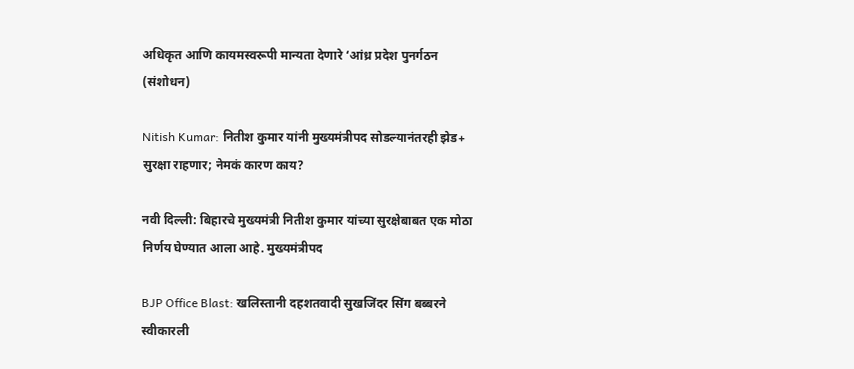अधिकृत आणि कायमस्वरूपी मान्यता देणारे ‘आंध्र प्रदेश पुनर्गठन (संशोधन)

Nitish Kumar: नितीश कुमार यांनी मुख्यमंत्रीपद सोडल्यानंतरही झेड+ सुरक्षा राहणार; नेमकं कारण काय?

नवी दिल्ली: बिहारचे मुख्यमंत्री नितीश कुमार यांच्या सुरक्षेबाबत एक मोठा निर्णय घेण्यात आला आहे. मुख्यमंत्रीपद

BJP Office Blast: खलिस्तानी दहशतवादी सुखजिंदर सिंग बब्बरने स्वीकारली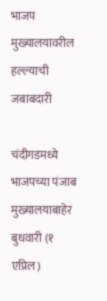भाजप मुख्यालयावरील हल्ल्याची जबाबदारी

चंदीगडमध्ये भाजपच्या पंजाब मुख्यालयाबाहेर बुधवारी (१ एप्रिल)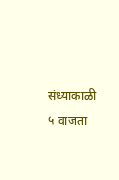संध्याकाळी ५ वाजता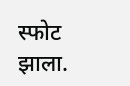स्फोट झाला.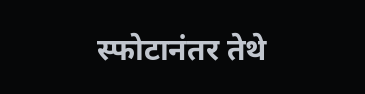स्फोटानंतर तेथे